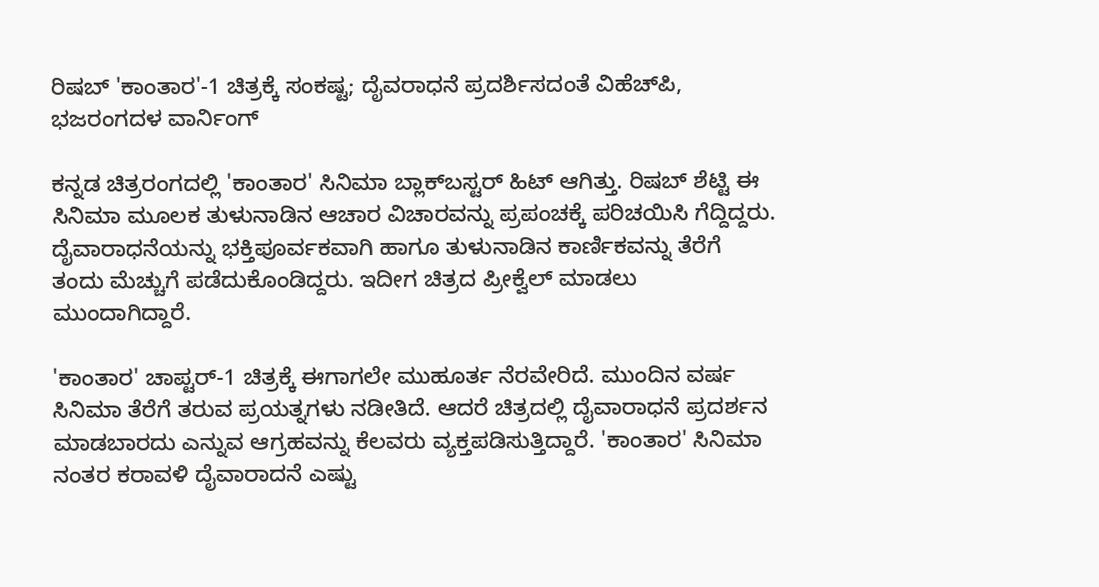ರಿಷಬ್ 'ಕಾಂತಾರ'-1 ಚಿತ್ರಕ್ಕೆ ಸಂಕಷ್ಟ; ದೈವರಾಧನೆ ಪ್ರದರ್ಶಿಸದಂತೆ ವಿಹೆಚ್‌ಪಿ, ಭಜರಂಗದಳ ವಾರ್ನಿಂಗ್

ಕನ್ನಡ ಚಿತ್ರರಂಗದಲ್ಲಿ 'ಕಾಂತಾರ' ಸಿನಿಮಾ ಬ್ಲಾಕ್‌ಬಸ್ಟರ್ ಹಿಟ್ ಆಗಿತ್ತು. ರಿಷಬ್ ಶೆಟ್ಟಿ ಈ ಸಿನಿಮಾ ಮೂಲಕ ತುಳುನಾಡಿನ ಆಚಾರ ವಿಚಾರವನ್ನು ಪ್ರಪಂಚಕ್ಕೆ ಪರಿಚಯಿಸಿ ಗೆದ್ದಿದ್ದರು. ದೈವಾರಾಧನೆಯನ್ನು ಭಕ್ತಿಪೂರ್ವಕವಾಗಿ ಹಾಗೂ ತುಳುನಾಡಿನ ಕಾರ್ಣಿಕವನ್ನು ತೆರೆಗೆ ತಂದು ಮೆಚ್ಚುಗೆ ಪಡೆದುಕೊಂಡಿದ್ದರು. ಇದೀಗ ಚಿತ್ರದ ಪ್ರೀಕ್ವೆಲ್ ಮಾಡಲು ಮುಂದಾಗಿದ್ದಾರೆ.

'ಕಾಂತಾರ' ಚಾಪ್ಟರ್-1 ಚಿತ್ರಕ್ಕೆ ಈಗಾಗಲೇ ಮುಹೂರ್ತ ನೆರವೇರಿದೆ. ಮುಂದಿನ ವರ್ಷ ಸಿನಿಮಾ ತೆರೆಗೆ ತರುವ ಪ್ರಯತ್ನಗಳು ನಡೀತಿದೆ. ಆದರೆ ಚಿತ್ರದಲ್ಲಿ ದೈವಾರಾಧನೆ ಪ್ರದರ್ಶನ ಮಾಡಬಾರದು ಎನ್ನುವ ಆಗ್ರಹವನ್ನು ಕೆಲವರು ವ್ಯಕ್ತಪಡಿಸುತ್ತಿದ್ದಾರೆ. 'ಕಾಂತಾರ' ಸಿನಿಮಾ ನಂತರ ಕರಾವಳಿ ದೈವಾರಾದನೆ ಎಷ್ಟು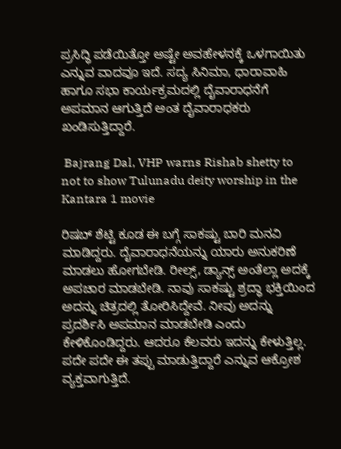ಪ್ರಸಿದ್ಧಿ ಪಡೆಯಿತ್ತೋ ಅಷ್ಟೇ ಅವಹೇಳನಕ್ಕೆ ಒಳಗಾಯಿತು ಎನ್ನುವ ವಾದವೂ ಇದೆ. ಸದ್ಯ ಸಿನಿಮಾ, ಧಾರಾವಾಹಿ ಹಾಗೂ ಸಭಾ ಕಾರ್ಯಕ್ರಮದಲ್ಲಿ ದೈವಾರಾಧನೆಗೆ ಅಪಮಾನ ಆಗುತ್ತಿದೆ ಅಂತ ದೈವಾರಾಧಕರು ಖಂಡಿಸುತ್ತಿದ್ದಾರೆ.

 Bajrang Dal, VHP warns Rishab shetty to not to show Tulunadu deity worship in the Kantara 1 movie

ರಿಷಬ್ ಶೆಟ್ಟಿ ಕೂಡ ಈ ಬಗ್ಗೆ ಸಾಕಷ್ಟು ಬಾರಿ ಮನವಿ ಮಾಡಿದ್ದರು. ದೈವಾರಾಧನೆಯನ್ನು ಯಾರು ಅನುಕರಿಣೆ ಮಾಡಲು ಹೋಗಬೇಡಿ. ರೀಲ್ಸ್, ಡ್ಯಾನ್ಸ್ ಅಂತೆಲ್ಲಾ ಅದಕ್ಕೆ ಅಪಚಾರ ಮಾಡಬೇಡಿ. ನಾವು ಸಾಕಷ್ಟು ಶ್ರದ್ಧಾ ಭಕ್ತಿಯಿಂದ ಅದನ್ನು ಚಿತ್ರದಲ್ಲಿ ತೋರಿಸಿದ್ದೇವೆ. ನೀವು ಅದನ್ನು ಪ್ರದರ್ಶಿಸಿ ಅಪಮಾನ ಮಾಡಬೇಡಿ ಎಂದು ಕೇಳಿಕೊಂಡಿದ್ದರು. ಆದರೂ ಕೆಲವರು ಇದನ್ನು ಕೇಳುತ್ತಿಲ್ಲ. ಪದೇ ಪದೇ ಈ ತಪ್ಪು ಮಾಡುತ್ತಿದ್ದಾರೆ ಎನ್ನುವ ಆಕ್ರೋಶ ವ್ಯಕ್ತವಾಗುತ್ತಿದೆ.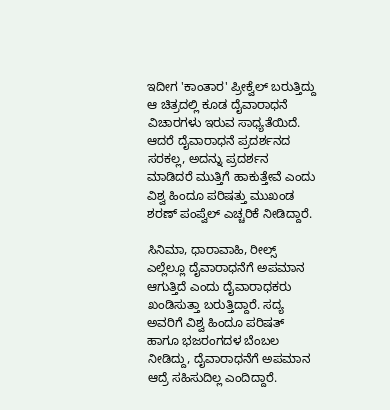ಇದೀಗ 'ಕಾಂತಾರ' ಪ್ರೀಕ್ವೆಲ್ ಬರುತ್ತಿದ್ದು ಆ ಚಿತ್ರದಲ್ಲಿ ಕೂಡ ದೈವಾರಾಧನೆ ವಿಚಾರಗಳು ಇರುವ ಸಾಧ್ಯತೆಯಿದೆ. ಆದರೆ ದೈವಾರಾಧನೆ ಪ್ರದರ್ಶನದ ಸರಕಲ್ಲ, ಅದನ್ನು ಪ್ರದರ್ಶನ ಮಾಡಿದರೆ ಮುತ್ತಿಗೆ ಹಾಕುತ್ತೇವೆ ಎಂದು ವಿಶ್ವ ಹಿಂದೂ ಪರಿಷತ್ತು ಮುಖಂಡ ಶರಣ್ ಪಂಪ್ವೆಲ್ ಎಚ್ಚರಿಕೆ ನೀಡಿದ್ದಾರೆ.

ಸಿನಿಮಾ, ಧಾರಾವಾಹಿ, ರೀಲ್ಸ್ ಎಲ್ಲೆಲ್ಲೂ ದೈವಾರಾಧನೆಗೆ ಅಪಮಾನ ಆಗುತ್ತಿದೆ ಎಂದು ದೈವಾರಾಧಕರು ಖಂಡಿಸುತ್ತಾ ಬರುತ್ತಿದ್ದಾರೆ. ಸದ್ಯ ಅವರಿಗೆ ವಿಶ್ವ ಹಿಂದೂ ಪರಿಷತ್ ಹಾಗೂ ಭಜರಂಗದಳ ಬೆಂಬಲ ನೀಡಿದ್ದು, ದೈವಾರಾಧನೆಗೆ ಅಪಮಾನ ಆದ್ರೆ ಸಹಿಸುದಿಲ್ಲ ಎಂದಿದ್ದಾರೆ.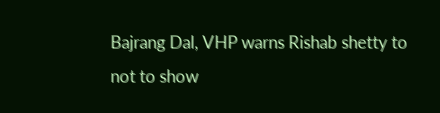Bajrang Dal, VHP warns Rishab shetty to not to show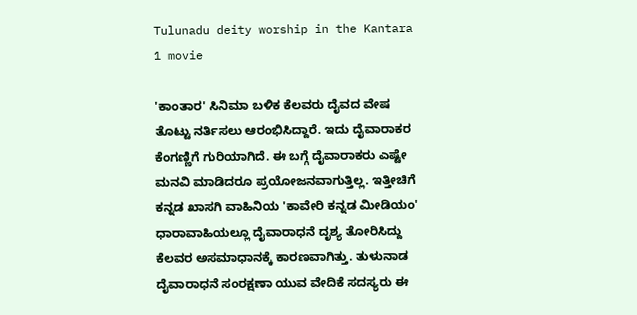Tulunadu deity worship in the Kantara 1 movie

'ಕಾಂತಾರ' ಸಿನಿಮಾ ಬಳಿಕ ಕೆಲವರು ದೈವದ ವೇಷ ತೊಟ್ಟು ನರ್ತಿಸಲು ಆರಂಭಿಸಿದ್ದಾರೆ. ಇದು ದೈವಾರಾಕರ ಕೆಂಗಣ್ಣಿಗೆ ಗುರಿಯಾಗಿದೆ. ಈ ಬಗ್ಗೆ ದೈವಾರಾಕರು ಎಷ್ಟೇ ಮನವಿ ಮಾಡಿದರೂ ಪ್ರಯೋಜನವಾಗುತ್ತಿಲ್ಲ. ಇತ್ತೀಚಿಗೆ ಕನ್ನಡ ಖಾಸಗಿ ವಾಹಿನಿಯ 'ಕಾವೇರಿ ಕನ್ನಡ ಮೀಡಿಯಂ' ಧಾರಾವಾಹಿಯಲ್ಲೂ ದೈವಾರಾಧನೆ ದೃಶ್ಯ ತೋರಿಸಿದ್ದು ಕೆಲವರ ಅಸಮಾಧಾನಕ್ಕೆ ಕಾರಣವಾಗಿತ್ತು. ತುಳುನಾಡ ದೈವಾರಾಧನೆ ಸಂರಕ್ಷಣಾ ಯುವ ವೇದಿಕೆ ಸದಸ್ಯರು ಈ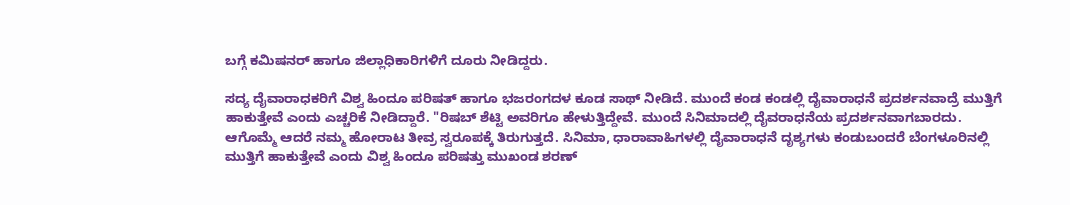ಬಗ್ಗೆ ಕಮಿಷನರ್ ಹಾಗೂ ಜಿಲ್ಲಾಧಿಕಾರಿಗಳಿಗೆ ದೂರು ನೀಡಿದ್ದರು.

ಸದ್ಯ ದೈವಾರಾಧಕರಿಗೆ ವಿಶ್ವ ಹಿಂದೂ ಪರಿಷತ್ ಹಾಗೂ ಭಜರಂಗದಳ ಕೂಡ ಸಾಥ್ ನೀಡಿದೆ. ಮುಂದೆ ಕಂಡ ಕಂಡಲ್ಲಿ ದೈವಾರಾಧನೆ ಪ್ರದರ್ಶನವಾದ್ರೆ ಮುತ್ತಿಗೆ ಹಾಕುತ್ತೇವೆ ಎಂದು ಎಚ್ಚರಿಕೆ ನೀಡಿದ್ದಾರೆ. "ರಿಷಬ್ ಶೆಟ್ಟಿ ಅವರಿಗೂ ಹೇಳುತ್ತಿದ್ದೇವೆ. ಮುಂದೆ ಸಿನಿಮಾದಲ್ಲಿ ದೈವರಾಧನೆಯ ಪ್ರದರ್ಶನವಾಗಬಾರದು. ಆಗೊಮ್ಮೆ ಆದರೆ ನಮ್ಮ ಹೋರಾಟ ತೀವ್ರ ಸ್ವರೂಪಕ್ಕೆ ತಿರುಗುತ್ತದೆ. ಸಿನಿಮಾ, ಧಾರಾವಾಹಿಗಳಲ್ಲಿ ದೈವಾರಾಧನೆ ದೃಶ್ಯಗಳು ಕಂಡುಬಂದರೆ ಬೆಂಗಳೂರಿನಲ್ಲಿ ಮುತ್ತಿಗೆ ಹಾಕುತ್ತೇವೆ ಎಂದು ವಿಶ್ವ ಹಿಂದೂ ಪರಿಷತ್ತು ಮುಖಂಡ ಶರಣ್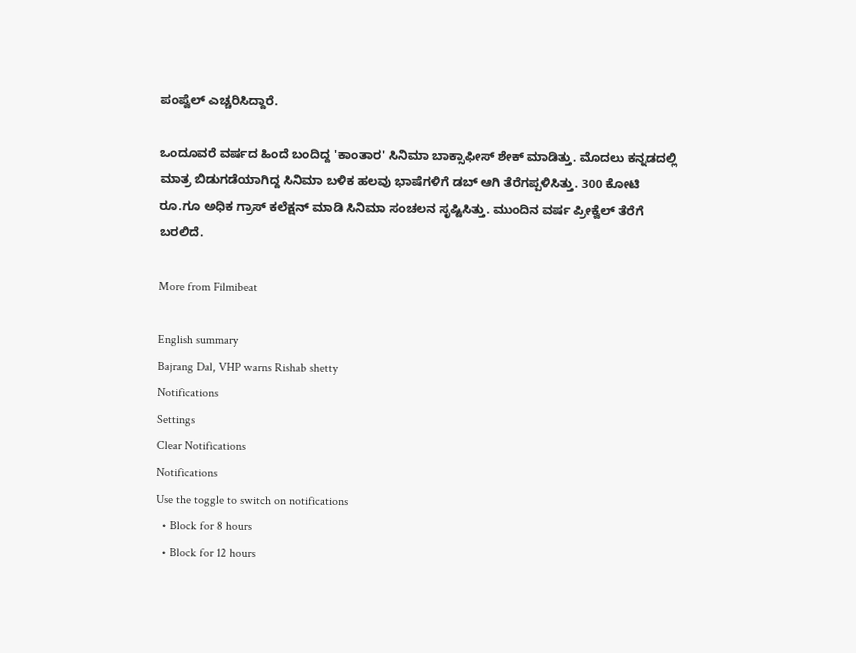ಪಂಪ್ವೆಲ್ ಎಚ್ಚರಿಸಿದ್ದಾರೆ.

ಒಂದೂವರೆ ವರ್ಷದ ಹಿಂದೆ ಬಂದಿದ್ದ 'ಕಾಂತಾರ' ಸಿನಿಮಾ ಬಾಕ್ಸಾಫೀಸ್ ಶೇಕ್ ಮಾಡಿತ್ತು. ಮೊದಲು ಕನ್ನಡದಲ್ಲಿ ಮಾತ್ರ ಬಿಡುಗಡೆಯಾಗಿದ್ದ ಸಿನಿಮಾ ಬಳಿಕ ಹಲವು ಭಾಷೆಗಳಿಗೆ ಡಬ್ ಆಗಿ ತೆರೆಗಪ್ಪಳಿಸಿತ್ತು. 300 ಕೋಟಿ ರೂ.ಗೂ ಅಧಿಕ ಗ್ರಾಸ್ ಕಲೆಕ್ಷನ್ ಮಾಡಿ ಸಿನಿಮಾ ಸಂಚಲನ ಸೃಷ್ಟಿಸಿತ್ತು. ಮುಂದಿನ ವರ್ಷ ಪ್ರೀಕ್ವೆಲ್ ತೆರೆಗೆ ಬರಲಿದೆ.

More from Filmibeat

English summary
Bajrang Dal, VHP warns Rishab shetty
Notifications
Settings
Clear Notifications
Notifications
Use the toggle to switch on notifications
  • Block for 8 hours
  • Block for 12 hours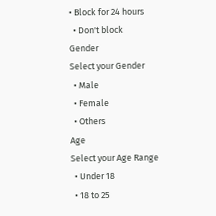• Block for 24 hours
  • Don't block
Gender
Select your Gender
  • Male
  • Female
  • Others
Age
Select your Age Range
  • Under 18
  • 18 to 25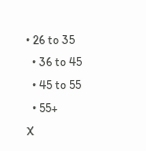• 26 to 35
  • 36 to 45
  • 45 to 55
  • 55+
X